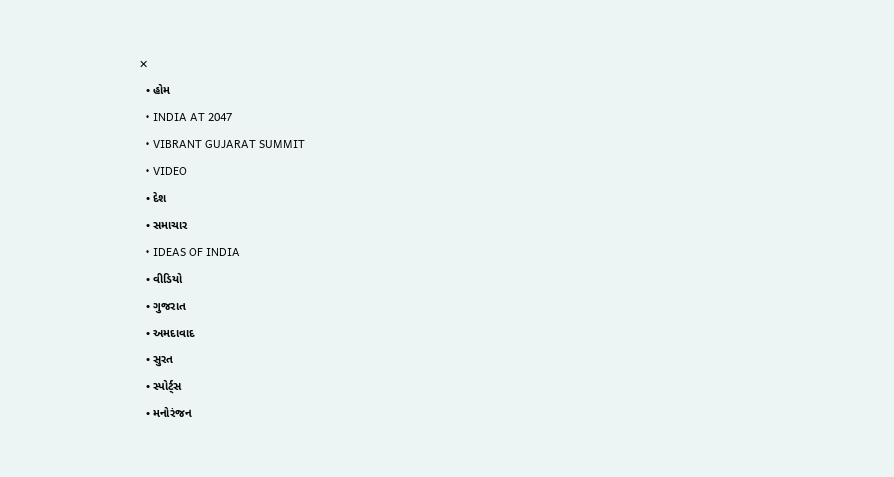✕
  • હોમ
  • INDIA AT 2047
  • VIBRANT GUJARAT SUMMIT
  • VIDEO
  • દેશ
  • સમાચાર
  • IDEAS OF INDIA
  • વીડિયો
  • ગુજરાત
  • અમદાવાદ
  • સુરત
  • સ્પોર્ટ્સ
  • મનોરંજન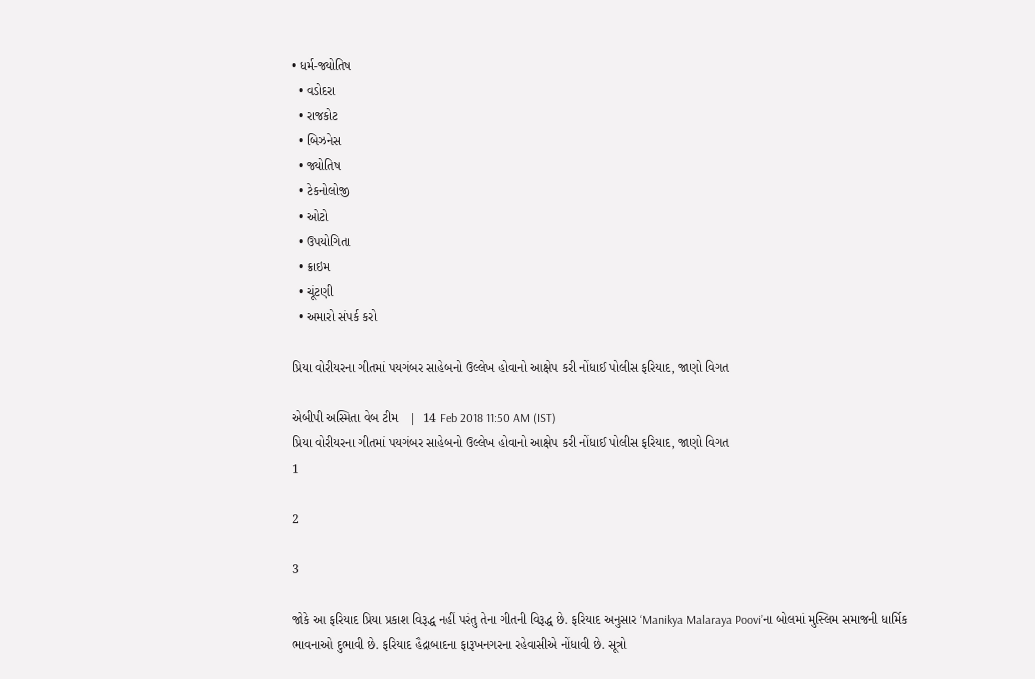• ધર્મ-જ્યોતિષ
  • વડોદરા
  • રાજકોટ
  • બિઝનેસ
  • જ્યોતિષ
  • ટેકનોલોજી
  • ઓટો
  • ઉપયોગિતા
  • ક્રાઇમ
  • ચૂંટણી
  • અમારો સંપર્ક કરો

પ્રિયા વોરીયરના ગીતમાં પયગંબર સાહેબનો ઉલ્લેખ હોવાનો આક્ષેપ કરી નોંધાઈ પોલીસ ફરિયાદ, જાણો વિગત

એબીપી અસ્મિતા વેબ ટીમ   |  14 Feb 2018 11:50 AM (IST)
પ્રિયા વોરીયરના ગીતમાં પયગંબર સાહેબનો ઉલ્લેખ હોવાનો આક્ષેપ કરી નોંધાઈ પોલીસ ફરિયાદ, જાણો વિગત
1

2

3

જોકે આ ફરિયાદ પ્રિયા પ્રકાશ વિરૂદ્ધ નહીં પરંતુ તેના ગીતની વિરૂદ્ધ છે. ફરિયાદ અનુસાર ‘Manikya Malaraya Poovi’ના બોલમાં મુસ્લિમ સમાજની ધાર્મિક ભાવનાઓ દુભાવી છે. ફરિયાદ હૈદ્રાબાદના ફારૂખનગરના રહેવાસીએ નોંધાવી છે. સૂત્રો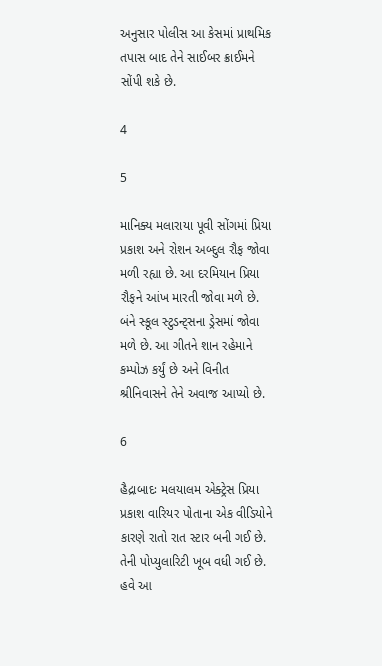અનુસાર પોલીસ આ કેસમાં પ્રાથમિક તપાસ બાદ તેને સાઈબર ક્રાઈમને સોંપી શકે છે.

4

5

માનિક્ય મલારાયા પૂવી સોંગમાં પ્રિયા પ્રકાશ અને રોશન અબ્દુલ રૌફ જોવા મળી રહ્યા છે. આ દરમિયાન પ્રિયા રૌફને આંખ મારતી જોવા મળે છે. બંને સ્કૂલ સ્ટુડન્ટ્સના ડ્રેસમાં જોવા મળે છે. આ ગીતને શાન રહેમાને કમ્પોઝ કર્યું છે અને વિનીત શ્રીનિવાસને તેને અવાજ આપ્યો છે.

6

હૈદ્રાબાદઃ મલયાલમ એક્ટ્રેસ પ્રિયા પ્રકાશ વારિયર પોતાના એક વીડિયોને કારણે રાતો રાત સ્ટાર બની ગઈ છે. તેની પોપ્યુલારિટી ખૂબ વધી ગઈ છે. હવે આ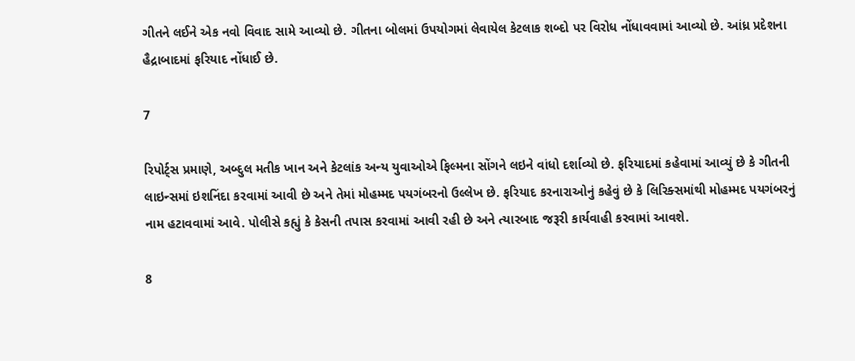ગીતને લઈને એક નવો વિવાદ સામે આવ્યો છે. ગીતના બોલમાં ઉપયોગમાં લેવાયેલ કેટલાક શબ્દો પર વિરોધ નોંધાવવામાં આવ્યો છે. આંધ્ર પ્રદેશના હૈદ્રાબાદમાં ફરિયાદ નોંધાઈ છે.

7

રિપોર્ટ્સ પ્રમાણે, અબ્દુલ મતીક ખાન અને કેટલાંક અન્ય યુવાઓએ ફિલ્મના સોંગને લઇને વાંધો દર્શાવ્યો છે. ફરિયાદમાં કહેવામાં આવ્યું છે કે ગીતની લાઇન્સમાં ઇશનિંદા કરવામાં આવી છે અને તેમાં મોહમ્મદ પયગંબરનો ઉલ્લેખ છે. ફરિયાદ કરનારાઓનું કહેવું છે કે લિરિક્સમાંથી મોહમ્મદ પયગંબરનું નામ હટાવવામાં આવે. પોલીસે કહ્યું કે કેસની તપાસ કરવામાં આવી રહી છે અને ત્યારબાદ જરૂરી કાર્યવાહી કરવામાં આવશે.

8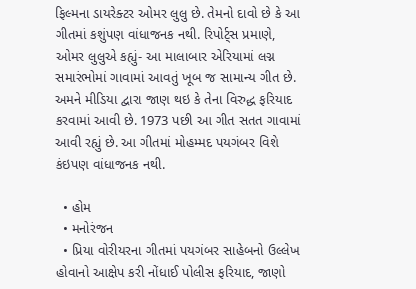ફિલ્મના ડાયરેક્ટર ઓમર લુલુ છે. તેમનો દાવો છે કે આ ગીતમાં કશુંપણ વાંધાજનક નથી. રિપોર્ટ્સ પ્રમાણે, ઓમર લુલુએ કહ્યું- આ માલાબાર એરિયામાં લગ્ન સમારંભોમાં ગાવામાં આવતું ખૂબ જ સામાન્ય ગીત છે. અમને મીડિયા દ્વારા જાણ થઇ કે તેના વિરુદ્ધ ફરિયાદ કરવામાં આવી છે. 1973 પછી આ ગીત સતત ગાવામાં આવી રહ્યું છે. આ ગીતમાં મોહમ્મદ પયગંબર વિશે કંઇપણ વાંધાજનક નથી.

  • હોમ
  • મનોરંજન
  • પ્રિયા વોરીયરના ગીતમાં પયગંબર સાહેબનો ઉલ્લેખ હોવાનો આક્ષેપ કરી નોંધાઈ પોલીસ ફરિયાદ, જાણો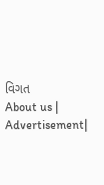વિગત
About us | Advertisement|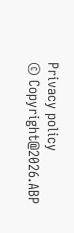Privacy policy
© Copyright@2026.ABP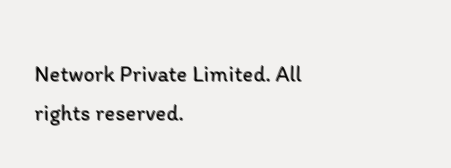Network Private Limited. All rights reserved.